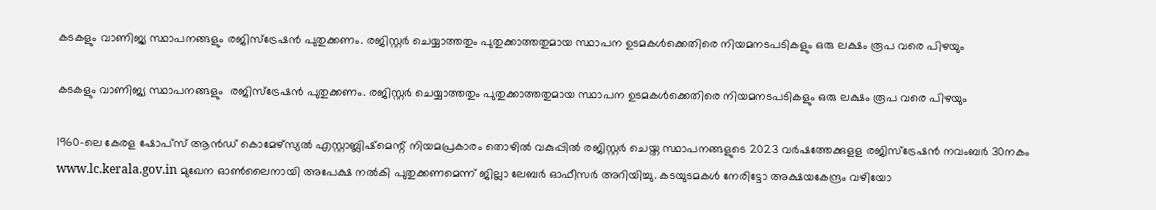കടകളും വാണിജ്യ സ്ഥാപനങ്ങളും രജിസ്‌ട്രേഷൻ പുതുക്കണം. രജിസ്റ്റർ ചെയ്യാത്തതും പുതുക്കാത്തതുമായ സ്ഥാപന ഉടമകൾക്കെതിരെ നിയമനടപടികളും ഒരു ലക്ഷം രൂപ വരെ പിഴയും

കടകളും വാണിജ്യ സ്ഥാപനങ്ങളും  രജിസ്‌ട്രേഷൻ പുതുക്കണം. രജിസ്റ്റർ ചെയ്യാത്തതും പുതുക്കാത്തതുമായ സ്ഥാപന ഉടമകൾക്കെതിരെ നിയമനടപടികളും ഒരു ലക്ഷം രൂപ വരെ പിഴയും

1960-ലെ കേരള ഷോപ്‌സ് ആൻഡ് കൊമേഴ്‌സ്യൽ എസ്റ്റാബ്ലിഷ്‌മെന്റ് നിയമപ്രകാരം തൊഴിൽ വകുപ്പിൽ രജിസ്റ്റർ ചെയ്ത സ്ഥാപനങ്ങളുടെ 2023 വർഷത്തേക്കുളള രജിസ്‌ട്രേഷൻ നവംബർ 30നകം www.lc.kerala.gov.in മുഖേന ഓൺലൈനായി അപേക്ഷ നൽകി പുതുക്കണമെന്ന് ജില്ലാ ലേബർ ഓഫീസർ അറിയിച്ചു. കടയുടമകൾ നേരിട്ടോ അക്ഷയകേന്ദ്രം വഴിയോ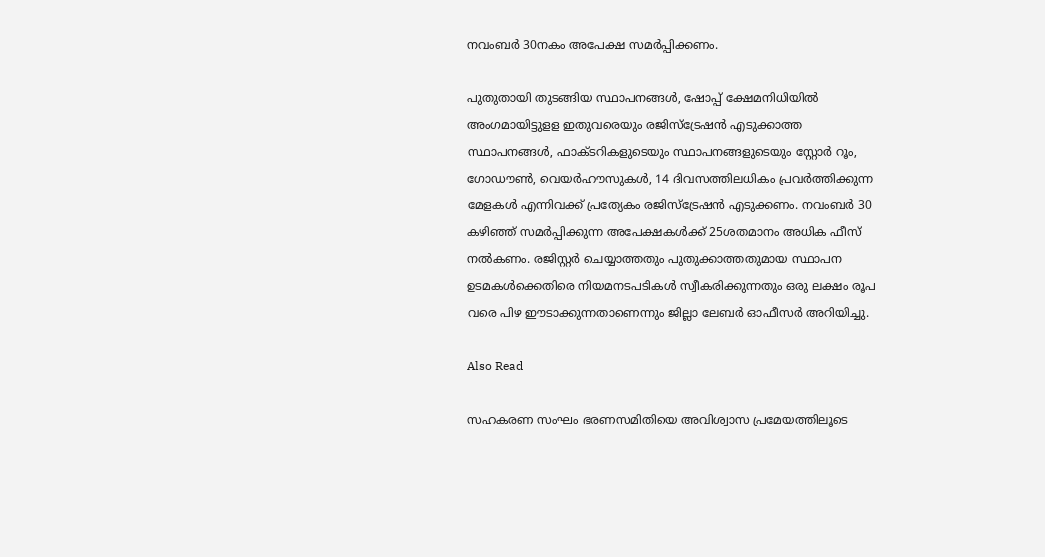നവംബർ 30നകം അപേക്ഷ സമർപ്പിക്കണം.

പുതുതായി തുടങ്ങിയ സ്ഥാപനങ്ങൾ, ഷോപ്പ് ക്ഷേമനിധിയിൽ അംഗമായിട്ടുളള ഇതുവരെയും രജിസ്‌ട്രേഷൻ എടുക്കാത്ത സ്ഥാപനങ്ങൾ, ഫാക്ടറികളുടെയും സ്ഥാപനങ്ങളുടെയും സ്റ്റോർ റൂം, ഗോഡൗൺ, വെയർഹൗസുകൾ, 14 ദിവസത്തിലധികം പ്രവർത്തിക്കുന്ന മേളകൾ എന്നിവക്ക് പ്രത്യേകം രജിസ്‌ട്രേഷൻ എടുക്കണം. നവംബർ 30 കഴിഞ്ഞ് സമർപ്പിക്കുന്ന അപേക്ഷകൾക്ക് 25ശതമാനം അധിക ഫീസ് നൽകണം. രജിസ്റ്റർ ചെയ്യാത്തതും പുതുക്കാത്തതുമായ സ്ഥാപന ഉടമകൾക്കെതിരെ നിയമനടപടികൾ സ്വീകരിക്കുന്നതും ഒരു ലക്ഷം രൂപ വരെ പിഴ ഈടാക്കുന്നതാണെന്നും ജില്ലാ ലേബർ ഓഫീസർ അറിയിച്ചു.

Also Read

സഹകരണ സംഘം ഭരണസമിതിയെ അവിശ്വാസ പ്രമേയത്തിലൂടെ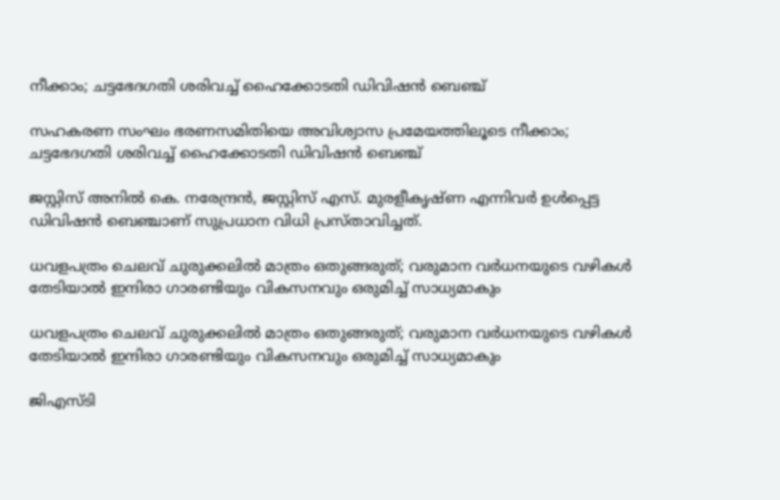നീക്കാം; ചട്ടഭേദഗതി ശരിവച്ച് ഹൈക്കോടതി ഡിവിഷൻ ബെഞ്ച്

സഹകരണ സംഘം ഭരണസമിതിയെ അവിശ്വാസ പ്രമേയത്തിലൂടെ നീക്കാം; ചട്ടഭേദഗതി ശരിവച്ച് ഹൈക്കോടതി ഡിവിഷൻ ബെഞ്ച്

ജസ്റ്റിസ് അനിൽ കെ. നരേന്ദ്രൻ, ജസ്റ്റിസ് എസ്. മുരളീകൃഷ്ണ എന്നിവർ ഉൾപ്പെട്ട ഡിവിഷൻ ബെഞ്ചാണ് സുപ്രധാന വിധി പ്രസ്താവിച്ചത്.

ധവളപത്രം ചെലവ് ചുരുക്കലിൽ മാത്രം ഒതുങ്ങരുത്; വരുമാന വർധനയുടെ വഴികൾ തേടിയാൽ ഇന്ദിരാ ഗാരണ്ടിയും വികസനവും ഒരുമിച്ച് സാധ്യമാകും

ധവളപത്രം ചെലവ് ചുരുക്കലിൽ മാത്രം ഒതുങ്ങരുത്; വരുമാന വർധനയുടെ വഴികൾ തേടിയാൽ ഇന്ദിരാ ഗാരണ്ടിയും വികസനവും ഒരുമിച്ച് സാധ്യമാകും

ജിഎസ്ടി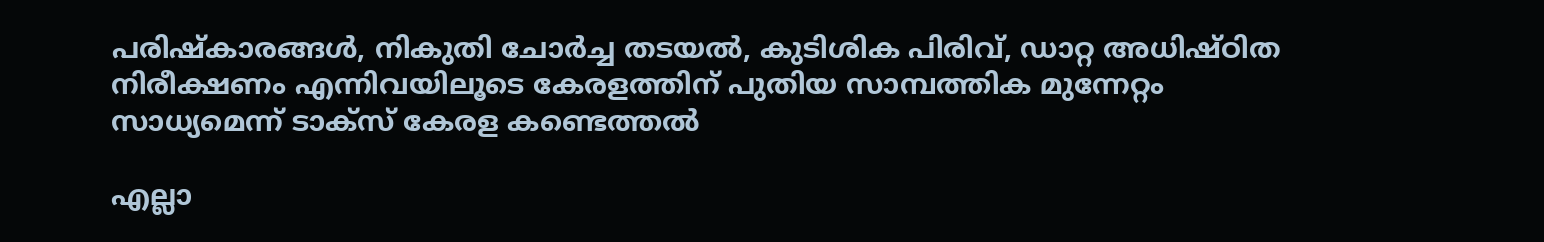പരിഷ്കാരങ്ങൾ, നികുതി ചോർച്ച തടയൽ, കുടിശിക പിരിവ്, ഡാറ്റ അധിഷ്ഠിത നിരീക്ഷണം എന്നിവയിലൂടെ കേരളത്തിന് പുതിയ സാമ്പത്തിക മുന്നേറ്റം സാധ്യമെന്ന് ടാക്സ് കേരള കണ്ടെത്തൽ

എല്ലാ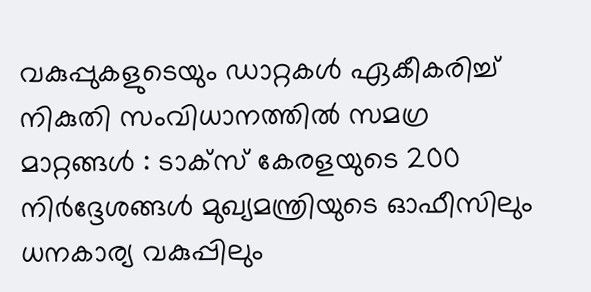വകുപ്പുകളുടെയും ഡാറ്റകൾ ഏകീകരിച്ച് നികുതി സംവിധാനത്തിൽ സമഗ്ര മാറ്റങ്ങൾ : ടാക്സ് കേരളയുടെ 200 നിർദ്ദേശങ്ങൾ മുഖ്യമന്ത്രിയുടെ ഓഫീസിലും ധനകാര്യ വകുപ്പിലും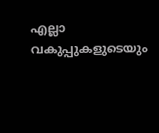എല്ലാ വകുപ്പുകളുടെയും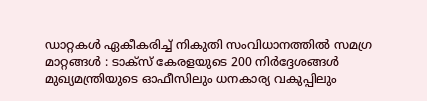ഡാറ്റകൾ ഏകീകരിച്ച് നികുതി സംവിധാനത്തിൽ സമഗ്ര മാറ്റങ്ങൾ : ടാക്സ് കേരളയുടെ 200 നിർദ്ദേശങ്ങൾ മുഖ്യമന്ത്രിയുടെ ഓഫീസിലും ധനകാര്യ വകുപ്പിലും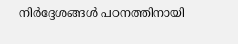നിർദ്ദേശങ്ങൾ പഠനത്തിനായി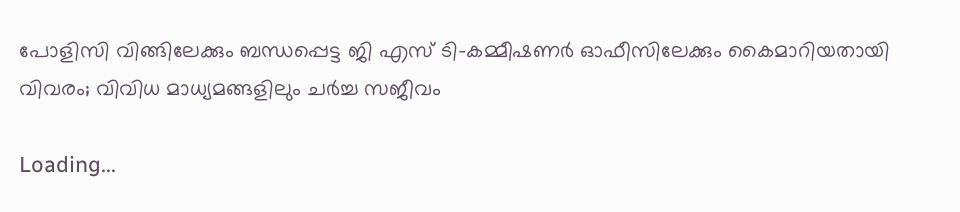പോളിസി വിങ്ങിലേക്കും ബന്ധപ്പെട്ട ജി എസ് ടി–കമ്മീഷണർ ഓഫീസിലേക്കും കൈമാറിയതായി വിവരം; വിവിധ മാധ്യമങ്ങളിലും ചർച്ച സജീവം

Loading...